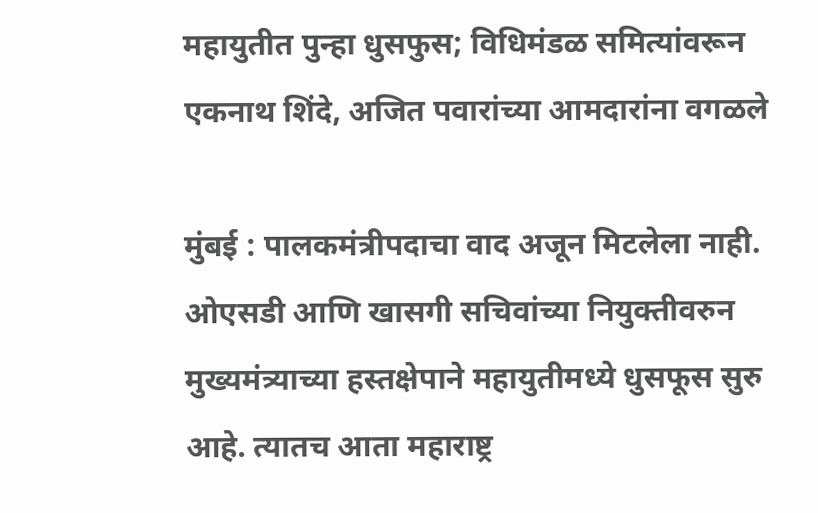महायुतीत पुन्हा धुसफुस; विधिमंडळ समित्यांवरून एकनाथ शिंदे, अजित पवारांच्या आमदारांना वगळले

मुंबई : पालकमंत्रीपदाचा वाद अजून मिटलेला नाही. ओएसडी आणि खासगी सचिवांच्या नियुक्तीवरुन मुख्यमंत्र्याच्या हस्तक्षेपाने महायुतीमध्ये धुसफूस सुरु आहे. त्यातच आता महाराष्ट्र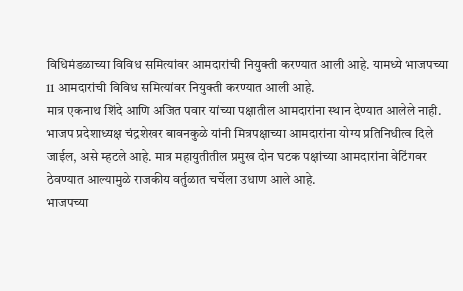विधिमंडळाच्या विविध समित्यांवर आमदारांची नियुक्ती करण्यात आली आहे. यामध्ये भाजपच्या 11 आमदारांची विविध समित्यांवर नियुक्ती करण्यात आली आहे.
मात्र एकनाथ शिंदे आणि अजित पवार यांच्या पक्षातील आमदारांना स्थान देण्यात आलेले नाही. भाजप प्रदेशाध्यक्ष चंद्रशेखर बावनकुळे यांनी मित्रपक्षाच्या आमदारांना योग्य प्रतिनिधीत्व दिले जाईल, असे म्हटले आहे. मात्र महायुतीतील प्रमुख दोन घटक पक्षांच्या आमदारांना वेटिंगवर ठेवण्यात आल्यामुळे राजकीय वर्तुळात चर्चेला उधाण आले आहे.
भाजपच्या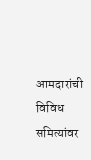आमदारांची विविध समित्यांवर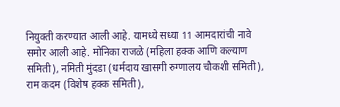नियुक्ती करण्यात आली आहे. यामध्ये सध्या 11 आमदारांची नावे समोर आली आहे. मोनिका राजळे (महिला हक्क आणि कल्याण समिती), नमिती मुंदडा (धर्मदाय खासगी रुग्णालय चौकशी समिती), राम कदम (विशेष हक्क समिती),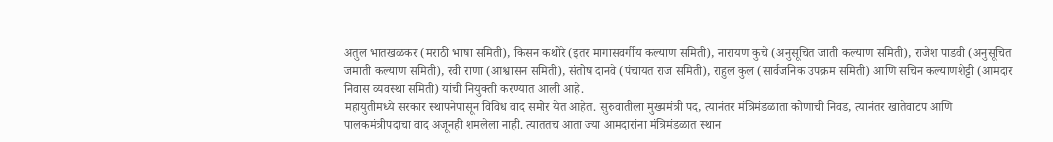अतुल भातखळकर (मराठी भाषा समिती), किसन कथोरे (इतर मागासवर्गीय कल्याण समिती), नारायण कुचे (अनुसूचित जाती कल्याण समिती), राजेश पाडवी (अनुसूचित जमाती कल्याण समिती), रवी राणा (आश्वासन समिती), संतोष दानवे (पंचायत राज समिती), राहुल कुल (सार्वजनिक उपक्रम समिती) आणि सचिन कल्याणशेट्टी (आमदार निवास व्यवस्था समिती) यांची नियुक्ती करण्यात आली आहे.
महायुतीमध्ये सरकार स्थापनेपासून विविध वाद समोर येत आहेत. सुरुवातीला मुख्यमंत्री पद, त्यानंतर मंत्रिमंडळाता कोणाची निवड, त्यानंतर खातेवाटप आणि पालकमंत्रीपदाचा वाद अजूनही शमलेला नाही. त्याततच आता ज्या आमदारांना मंत्रिमंडळात स्थान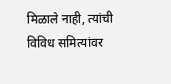मिळाले नाही, त्यांची विविध समित्यांवर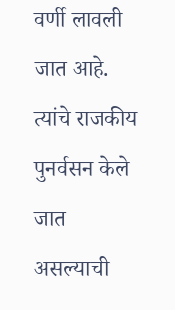वर्णी लावली जात आहे. त्यांचे राजकीय पुनर्वसन केले जात असल्याची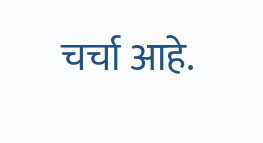चर्चा आहे.